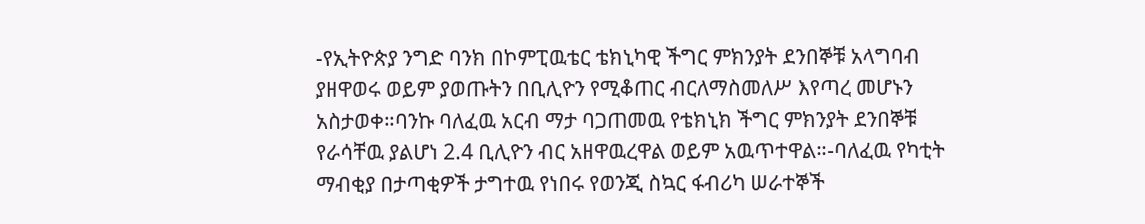-የኢትዮጵያ ንግድ ባንክ በኮምፒዉቴር ቴክኒካዊ ችግር ምክንያት ደንበኞቹ አላግባብ ያዘዋወሩ ወይም ያወጡትን በቢሊዮን የሚቆጠር ብርለማስመለሥ እየጣረ መሆኑን አስታወቀ።ባንኩ ባለፈዉ አርብ ማታ ባጋጠመዉ የቴክኒክ ችግር ምክንያት ደንበኞቹ የራሳቸዉ ያልሆነ 2.4 ቢሊዮን ብር አዘዋዉረዋል ወይም አዉጥተዋል።-ባለፈዉ የካቲት ማብቂያ በታጣቂዎች ታግተዉ የነበሩ የወንጂ ስኳር ፋብሪካ ሠራተኞች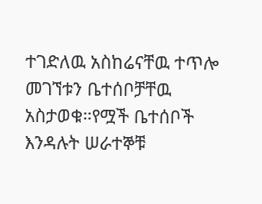ተገድለዉ አስከሬናቸዉ ተጥሎ መገኘቱን ቤተሰቦቻቸዉ አስታወቁ።የሟች ቤተሰቦች እንዳሉት ሠራተኞቹ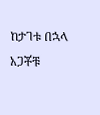ከታገቱ በኋላ አጋቾቹ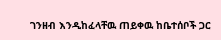ገንዘብ እንዲከፈላቸዉ ጠይቀዉ ከቤተሰቦች ጋር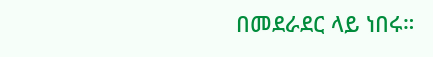በመደራደር ላይ ነበሩ።